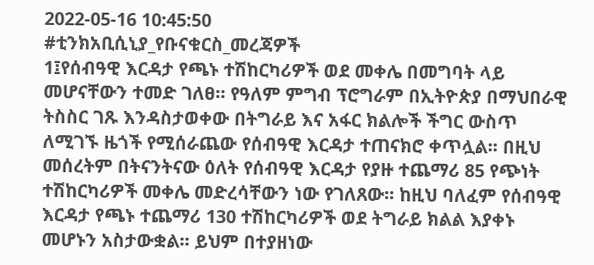2022-05-16 10:45:50
#ቲንክአቢሲኒያ_የቡናቁርስ_መረጃዎች
1፤የሰብዓዊ እርዳታ የጫኑ ተሽከርካሪዎች ወደ መቀሌ በመግባት ላይ መሆናቸውን ተመድ ገለፀ። የዓለም ምግብ ፕሮግራም በኢትዮጵያ በማህበራዊ ትስስር ገጹ እንዳስታወቀው በትግራይ እና አፋር ክልሎች ችግር ውስጥ ለሚገኙ ዜጎች የሚሰራጨው የሰብዓዊ እርዳታ ተጠናክሮ ቀጥሏል፡፡ በዚህ መሰረትም በትናንትናው ዕለት የሰብዓዊ እርዳታ የያዙ ተጨማሪ 85 የጭነት ተሽከርካሪዎች መቀሌ መድረሳቸውን ነው የገለጸው፡፡ ከዚህ ባለፈም የሰብዓዊ እርዳታ የጫኑ ተጨማሪ 130 ተሽከርካሪዎች ወደ ትግራይ ክልል እያቀኑ መሆኑን አስታውቋል፡፡ ይህም በተያዘነው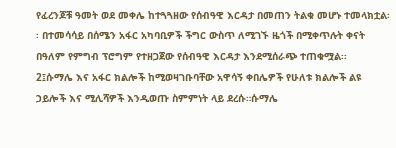የፈረንጆቹ ዓመት ወደ መቀሌ ከተጓጓዘው የሰብዓዊ እርዳታ በመጠን ትልቁ መሆኑ ተመላክቷል፡፡ በተመሳሳይ በሰሜን አፋር አካባቢዎች ችግር ውስጥ ለሚገኙ ዜጎች በሚቀጥሉት ቀናት በዓለም የምግብ ፕሮግም የተዘጋጀው የሰብዓዊ እርዳታ እንደሚሰራጭ ተጠቁሟል፡፡
2፤ሱማሌ እና አፋር ክልሎች ከሚወዛገቡባቸው አዋሳኝ ቀበሌዎች የሁለቱ ክልሎች ልዩ ኃይሎች እና ሚሊሻዎች እንዲወጡ ስምምነት ላይ ደረሱ።ሱማሌ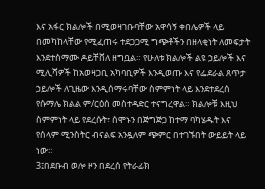እና አፋር ክልሎች በሚወዛገቡባቸው አዋሳኝ ቀበሌዎች ላይ በመካከላቸው የሚፈጠሩ ተደጋጋሚ ግጭቶችን በዘላቂነት ለመፍታት እንደተስማሙ ዶይቸቨለ ዘግቧል። የሁለቱ ክልሎች ልዩ ኃይሎች እና ሚሊሻዎች ከአወዛጋቢ አካባቢዎች እንዲወጡ እና የፌደራል ጸጥታ ኃይሎች ለጊዜው እንዲሰማሩባቸው ስምምነት ላይ እንደተደረሰ የሱማሌ ክልል ም/ርዕሰ መስተዳድር ተናግረዋል። ክልሎቹ እዚህ ስምምነት ላይ የደረሱት፣ ሰሞኑን በጅግጅጋ ከተማ ባካሄዱት እና የሰላም ሚንስትር ብናልፍ አንዷለም ጭምር በተገኙበት ውይይት ላይ ነው።
3፤በደቡብ ወሎ ዞን በደረሰ የትራፊክ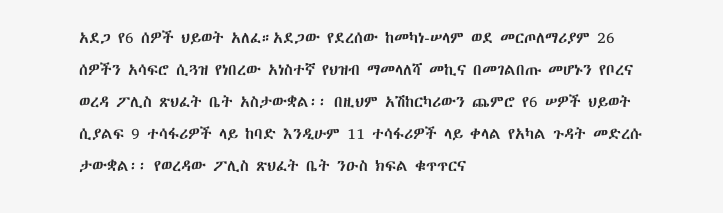አደጋ የ6 ሰዎች ህይወት አለፈ።አደጋው የደረሰው ከመካነ-ሠላም ወደ መርጦለማሪያም 26 ሰዎችን አሳፍሮ ሲጓዝ የነበረው አነስተኛ የህዝብ ማመላለሻ መኪና በመገልበጡ መሆኑን የቦረና ወረዳ ፖሊስ ጽህፈት ቤት አስታውቋል፡፡ በዚህም አሽከርካሪውን ጨምሮ የ6 ሠዎች ህይወት ሲያልፍ 9 ተሳፋሪዎች ላይ ከባድ እንዲሁም 11 ተሳፋሪዎች ላይ ቀላል የአካል ጉዳት መድረሱ ታውቋል፡፡ የወረዳው ፖሊስ ጽህፈት ቤት ንዑስ ክፍል ቁጥጥርና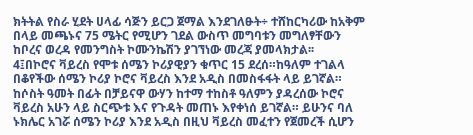ክትትል የስራ ሂደት ሀላፊ ሳጅን ይርጋ ጀማል እንደገለፁት÷ ተሸከርካሪው ከአቅም በላይ መጫኑና 75 ሜትር የሚሆን ገደል ውስጥ መግባቱን መግለፃቸውን ከቦረና ወረዳ የመንግስት ኮሙንኬሽን ያገኘነው መረጃ ያመላክታል፡፡
4፤በኮሮና ቫይረስ የሞቱ ሰሜን ኮሪያዊያን ቁጥር 15 ደረሰ።ከዓለም ተገልላ በቆየችው ሰሜን ኮሪያ ኮሮና ቫይረስ እንደ አዲስ በመስፋፋት ላይ ይገኛል። ከሶስት ዓመት በፊት በቻይናዋ ውሃን ከተማ ተከስቶ ዓለምን ያዳረሰው ኮሮና ቫይረስ አሁን ላይ ስርጭቱ እና የጉዳት መጠኑ እየቀነሰ ይገኛል። ይሁንና ባለ ኑክሌር አገሯ ሰሜን ኮሪያ እንደ አዲስ በዚህ ቫይረስ መፈተን የጀመረች ሲሆን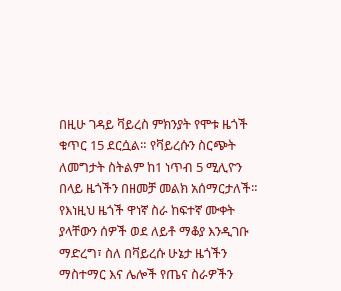በዚሁ ገዳይ ቫይረስ ምክንያት የሞቱ ዜጎች ቁጥር 15 ደርሷል። የቫይረሱን ስርጭት ለመግታት ስትልም ከ1 ነጥብ 5 ሚሊዮን በላይ ዜጎችን በዘመቻ መልክ አሰማርታለች። የእነዚህ ዜጎች ዋነኛ ስራ ከፍተኛ ሙቀት ያላቸውን ሰዎች ወደ ለይቶ ማቆያ እንዲገቡ ማድረግ፣ ስለ በቫይረሱ ሁኔታ ዜጎችን ማስተማር እና ሌሎች የጤና ስራዎችን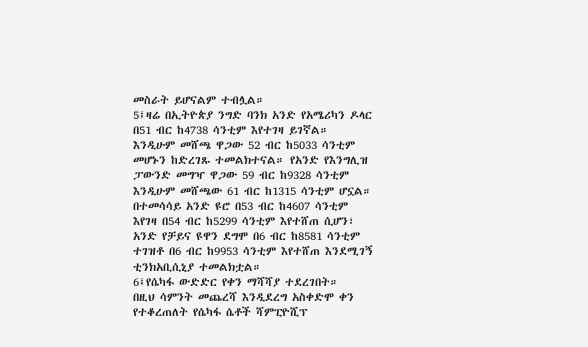መስራት ይሆናልም ተብሏል።
5፤ዛሬ በኢትዮጵያ ንግድ ባንክ አንድ የአሜሪካን ዶላር በ51 ብር ከ4738 ሳንቲም እየተገዛ ይገኛል። እንዲሁም መሸጫ ዋጋው 52 ብር ከ5033 ሳንቲም መሆኑን ከድረገጹ ተመልክተናል። የአንድ የእንግሊዝ ፓውንድ መግዣ ዋጋው 59 ብር ከ9328 ሳንቲም እንዲሁም መሸጫው 61 ብር ከ1315 ሳንቲም ሆኗል። በተመሳሳይ አንድ ዩሮ በ53 ብር ከ4607 ሳንቲም እየገዛ በ54 ብር ከ5299 ሳንቲም እየተሸጠ ሲሆን፣ አንድ የቻይና ዩዋን ደግሞ በ6 ብር ከ8581 ሳንቲም ተገዝቶ በ6 ብር ከ9953 ሳንቲም እየተሸጠ እንደሚገኝ ቲንክአቢሲኒያ ተመልክቷል።
6፤የሴካፋ ውድድር የቀን ማሻሻያ ተደረገበት።
በዚህ ሳምንት መጨረሻ እንዲደረግ አስቀድሞ ቀን የተቆረጠለት የሴካፋ ሴቶች ሻምፒዮሺፕ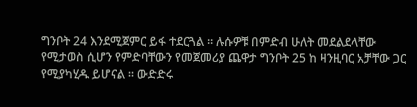ግንቦት 24 እንደሚጀምር ይፋ ተደርጓል ። ሉሱዎቹ በምድብ ሁለት መደልደላቸው የሚታወስ ሲሆን የምድባቸውን የመጀመሪያ ጨዋታ ግንቦት 25 ከ ዛንዚባር አቻቸው ጋር የሚያካሂዱ ይሆናል ። ውድድሩ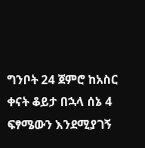ግንቦት 24 ጀምሮ ከአስር ቀናት ቆይታ በኋላ ሰኔ 4 ፍፃሜውን እንደሚያገኝ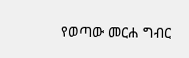የወጣው መርሐ ግብር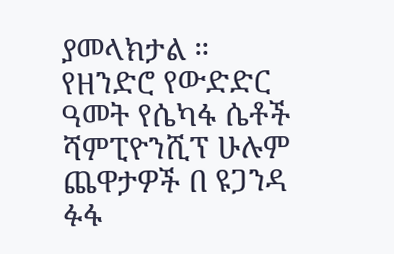ያመላክታል ። የዘንድሮ የውድድር ዓመት የሴካፋ ሴቶች ሻምፒዮንሺፕ ሁሉም ጨዋታዎች በ ዩጋንዳ ፉፋ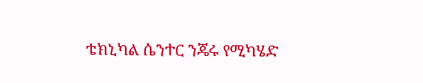ቴክኒካል ሴንተር ንጄሩ የሚካሄድ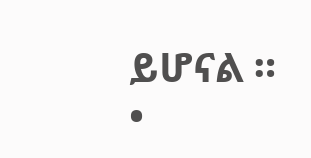ይሆናል ።
•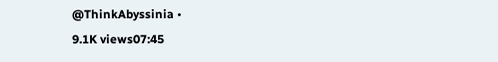@ThinkAbyssinia •
9.1K views07:45